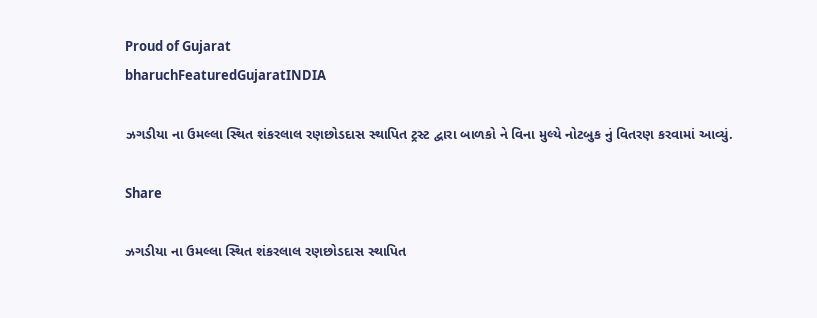Proud of Gujarat
bharuchFeaturedGujaratINDIA

ઝગડીયા ના ઉમલ્લા સ્થિત શંકરલાલ રણછોડદાસ સ્થાપિત ટ્રસ્ટ દ્વારા બાળકો ને વિના મુલ્યે નોટબુક નું વિતરણ કરવામાં આવ્યું.

Share

ઝગડીયા ના ઉમલ્લા સ્થિત શંકરલાલ રણછોડદાસ સ્થાપિત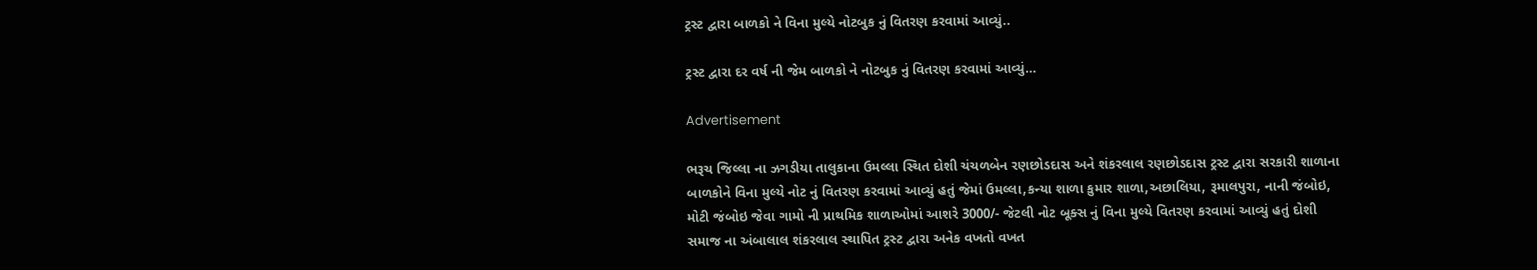ટ્રસ્ટ દ્વારા બાળકો ને વિના મુલ્યે નોટબુક નું વિતરણ કરવામાં આવ્યું..

ટ્રસ્ટ દ્વારા દર વર્ષ ની જેમ બાળકો ને નોટબુક નું વિતરણ કરવામાં આવ્યું…

Advertisement

ભરૂચ જિલ્લા ના ઝગડીયા તાલુકાના ઉમલ્લા સ્થિત દોશી ચંચળબેન રણછોડદાસ અને શંકરલાલ રણછોડદાસ ટ્રસ્ટ દ્વારા સરકારી શાળાના બાળકોને વિના મુલ્યે નોટ નું વિતરણ કરવામાં આવ્યું હતું જેમાં ઉમલ્લા,કન્યા શાળા કુમાર શાળા,અછાલિયા, રૂમાલપુરા, નાની જંબોઇ, મોટી જંબોઇ જેવા ગામો ની પ્રાથમિક શાળાઓમાં આશરે 3000/- જેટલી નોટ બૂક્સ નું વિના મુલ્યે વિતરણ કરવામાં આવ્યું હતું દોશી સમાજ ના અંબાલાલ શંકરલાલ સ્થાપિત ટ્રસ્ટ દ્વારા અનેક વખતો વખત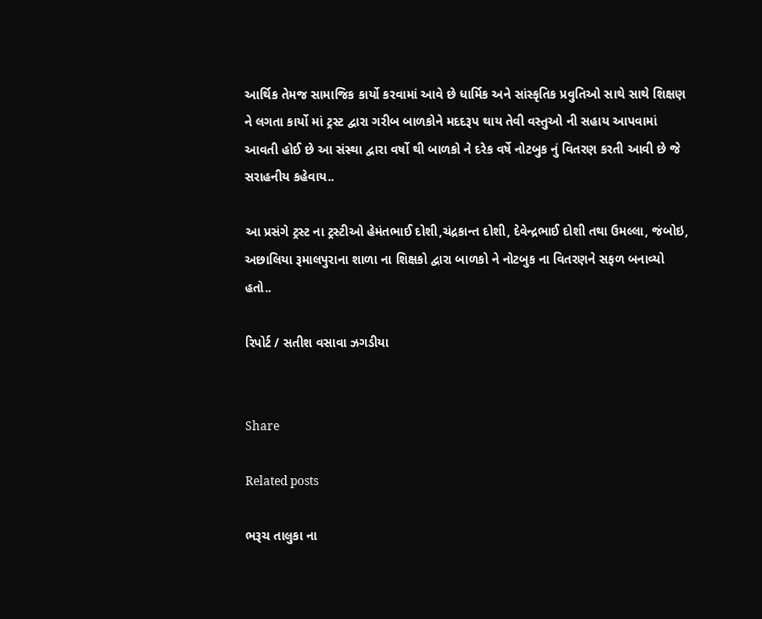આર્થિક તેમજ સામાજિક કાર્યો કરવામાં આવે છે ધાર્મિક અને સાંસ્કૃતિક પ્રવુતિઓ સાથે સાથે શિક્ષણ ને લગતા કાર્યો માં ટ્રસ્ટ દ્વારા ગરીબ બાળકોને મદદરૂપ થાય તેવી વસ્તુઓ ની સહાય આપવામાં આવતી હોઈ છે આ સંસ્થા દ્વારા વર્ષો થી બાળકો ને દરેક વર્ષે નોટબુક નું વિતરણ કરતી આવી છે જે સરાહનીય કહેવાય..

આ પ્રસંગે ટ્રસ્ટ ના ટ્રસ્ટીઓ હેમંતભાઈ દોશી,ચંદ્રકાન્ત દોશી, દેવેન્દ્રભાઈ દોશી તથા ઉમલ્લા, જંબોઇ, અછાલિયા રૂમાલપુરાના શાળા ના શિક્ષકો દ્વારા બાળકો ને નોટબુક ના વિતરણને સફળ બનાવ્યો હતો..

રિપોર્ટ / સતીશ વસાવા ઝગડીયા


Share

Related posts

ભરૂચ તાલુકા ના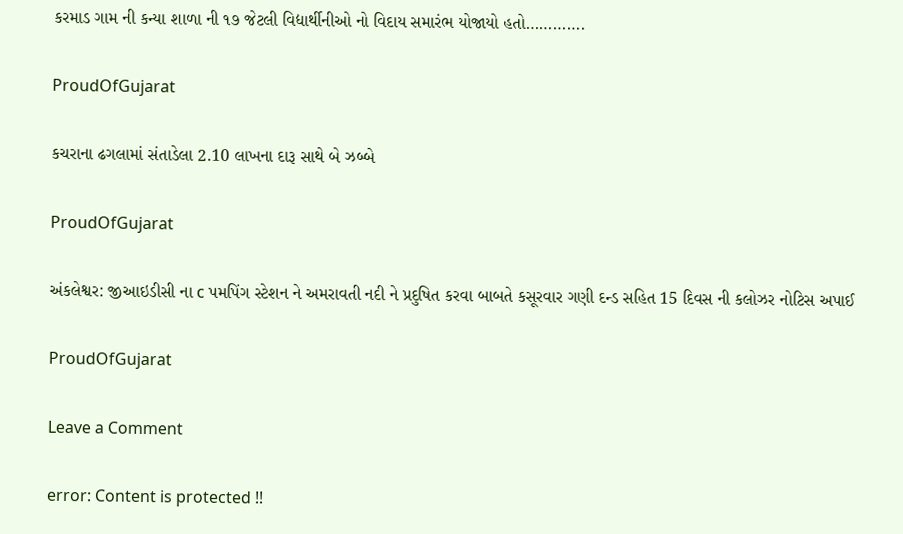કરમાડ ગામ ની કન્યા શાળા ની ૧૭ જેટલી વિદ્યાર્થીનીઓ નો વિદાય સમારંભ યોજાયો હતો………….

ProudOfGujarat

કચરાના ઢગલામાં સંતાડેલા 2.10 લાખના દારૂ સાથે બે ઝબ્બે

ProudOfGujarat

અંકલેશ્વર: જીઆઇડીસી ના c પમપિંગ સ્ટેશન ને અમરાવતી નદી ને પ્રદુષિત કરવા બાબતે કસૂરવાર ગણી દન્ડ સહિત 15 દિવસ ની કલોઝર નોટિસ અપાઈ

ProudOfGujarat

Leave a Comment

error: Content is protected !!